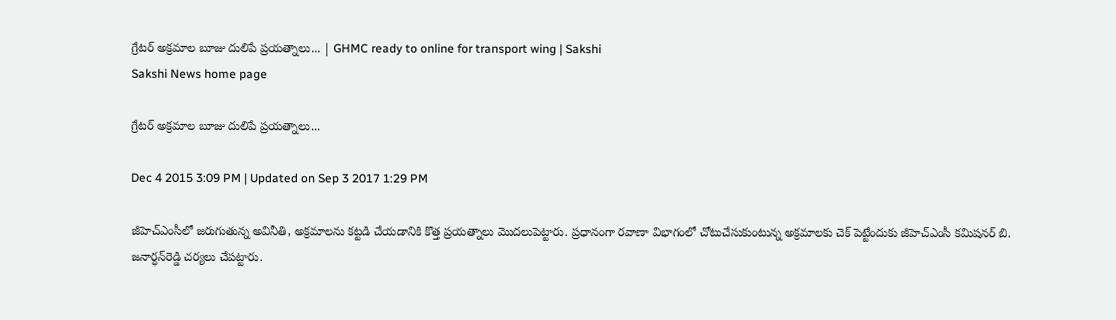గ్రేటర్ అక్రమాల బూజు దులిపే ప్రయత్నాలు... | GHMC ready to online for transport wing | Sakshi
Sakshi News home page

గ్రేటర్ అక్రమాల బూజు దులిపే ప్రయత్నాలు...

Dec 4 2015 3:09 PM | Updated on Sep 3 2017 1:29 PM

జీహెచ్‌ఎంసీలో జరుగుతున్న అవినీతి, అక్రమాలను కట్టడి చేయడానికి కొత్త ప్రయత్నాలు మొదలుపెట్టారు. ప్రధానంగా రవాణా విభాగంలో చోటుచేసుకుంటున్న అక్రమాలకు చెక్ పెట్టేందుకు జీహెచ్‌ఎంసీ కమిషనర్ బి. జనార్ధన్‌రెడ్డి చర్యలు చేపట్టారు.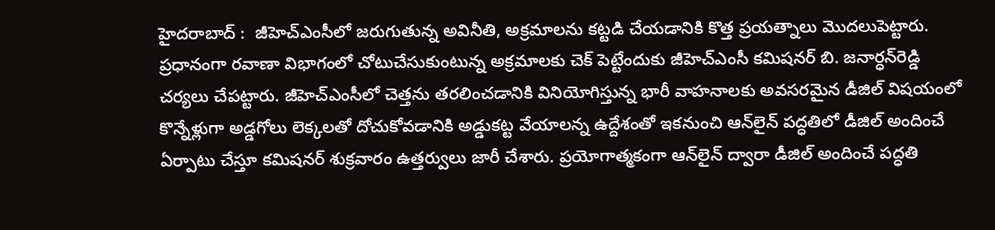హైదరాబాద్‌ :  జీహెచ్‌ఎంసీలో జరుగుతున్న అవినీతి, అక్రమాలను కట్టడి చేయడానికి కొత్త ప్రయత్నాలు మొదలుపెట్టారు. ప్రధానంగా రవాణా విభాగంలో చోటుచేసుకుంటున్న అక్రమాలకు చెక్ పెట్టేందుకు జీహెచ్‌ఎంసీ కమిషనర్ బి. జనార్ధన్‌రెడ్డి చర్యలు చేపట్టారు. జీహెచ్‌ఎంసీలో చెత్తను తరలించడానికి వినియోగిస్తున్న భారీ వాహనాలకు అవసరమైన డీజిల్ విషయంలో కొన్నేళ్లుగా అడ్డగోలు లెక్కలతో దోచుకోవడానికి అడ్డుకట్ట వేయాలన్న ఉద్దేశంతో ఇకనుంచి ఆన్‌లైన్ పద్ధతిలో డీజిల్ అందించే ఏర్పాటు చేస్తూ కమిషనర్ శుక్రవారం ఉత్తర్వులు జారీ చేశారు. ప్రయోగాత్మకంగా ఆన్‌లైన్ ద్వారా డీజిల్ అందించే పద్ధతి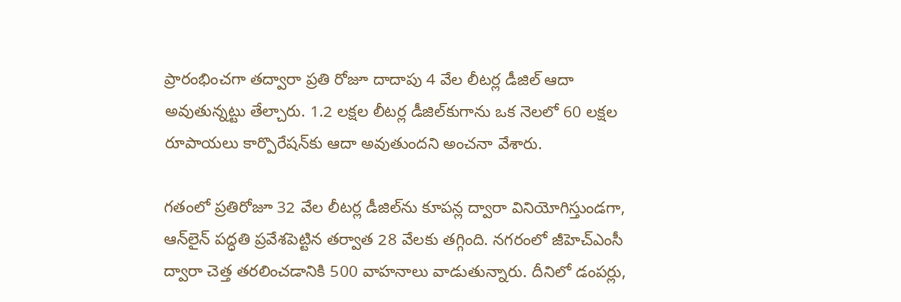ప్రారంభించగా తద్వారా ప్రతి రోజూ దాదాపు 4 వేల లీటర్ల డీజిల్ ఆదా అవుతున్నట్టు తేల్చారు. 1.2 లక్షల లీటర్ల డీజిల్‌కుగాను ఒక నెలలో 60 లక్షల రూపాయలు కార్పొరేషన్‌కు ఆదా అవుతుందని అంచనా వేశారు.

గతంలో ప్రతిరోజూ 32 వేల లీటర్ల డీజిల్‌ను కూపన్ల ద్వారా వినియోగిస్తుండగా, ఆన్‌లైన్ పద్ధతి ప్రవేశపెట్టిన తర్వాత 28 వేలకు తగ్గింది. నగరంలో జీహెచ్‌ఎంసీ ద్వారా చెత్త తరలించడానికి 500 వాహనాలు వాడుతున్నారు. దీనిలో డంపర్లు,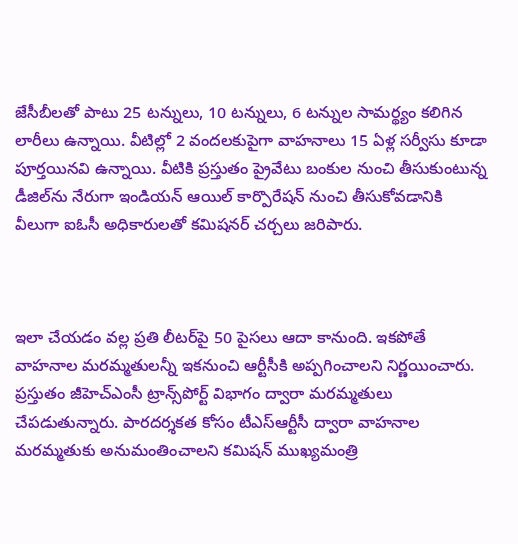జేసీబీలతో పాటు 25 టన్నులు, 10 టన్నులు, 6 టన్నుల సామర్థ్యం కలిగిన లారీలు ఉన్నాయి. వీటిల్లో 2 వందలకుపైగా వాహనాలు 15 ఏళ్ల సర్వీసు కూడా పూర్తయినవి ఉన్నాయి. వీటికి ప్రస్తుతం ప్రైవేటు బంకుల నుంచి తీసుకుంటున్న డీజిల్‌ను నేరుగా ఇండియన్ ఆయిల్ కార్పొరేషన్ నుంచి తీసుకోవడానికి వీలుగా ఐఓసీ అధికారులతో కమిషనర్ చర్చలు జరిపారు.



ఇలా చేయడం వల్ల ప్రతి లీటర్‌పై 50 పైసలు ఆదా కానుంది. ఇకపోతే వాహనాల మరమ్మతులన్నీ ఇకనుంచి ఆర్టీసీకి అప్పగించాలని నిర్ణయించారు. ప్రస్తుతం జీహెచ్‌ఎంసీ ట్రాన్స్‌పోర్ట్ విభాగం ద్వారా మరమ్మతులు చేపడుతున్నారు. పారదర్శకత కోసం టీఎస్‌ఆర్టీసీ ద్వారా వాహనాల మరమ్మతుకు అనుమంతించాలని కమిషన్ ముఖ్యమంత్రి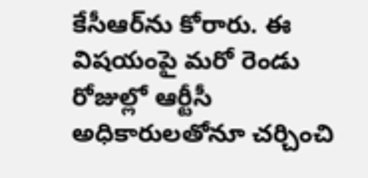కేసీఆర్‌ను కోరారు. ఈ విషయంపై మరో రెండు రోజుల్లో ఆర్టీసీ అధికారులతోనూ చర్చించి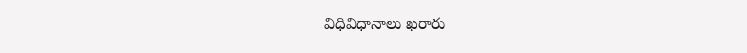విధివిధానాలు ఖరారు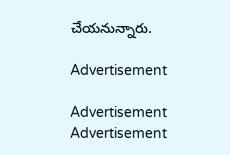చేయనున్నారు.

Advertisement

Advertisement
Advertisement